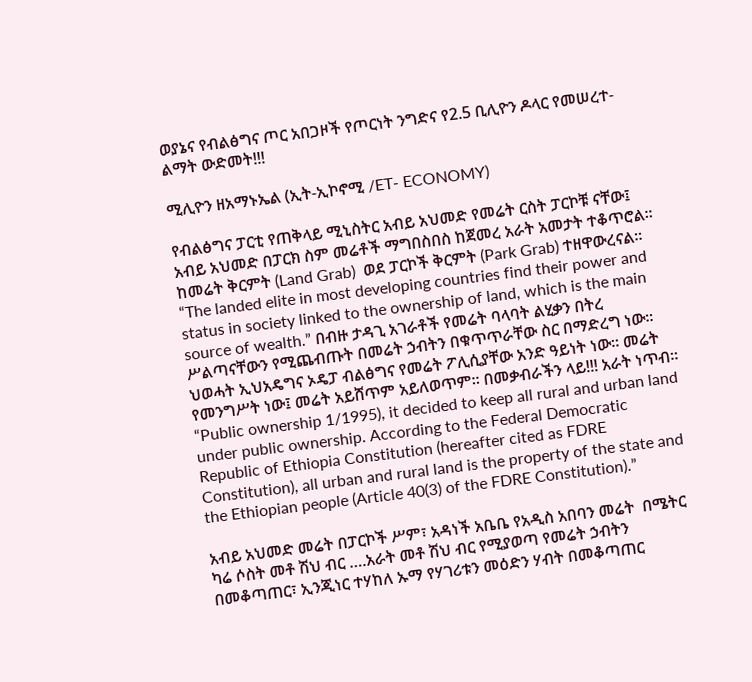ወያኔና የብልፅግና ጦር አበጋዞች የጦርነት ንግድና የ2.5 ቢሊዮን ዶላር የመሠረተ-ልማት ውድመት!!!

ሚሊዮን ዘአማኑኤል (ኢት-ኢኮኖሚ /ET- ECONOMY)

የብልፅግና ፓርቲ የጠቅላይ ሚኒስትር አብይ አህመድ የመሬት ርስት ፓርኮቹ ናቸው፤ አብይ አህመድ በፓርክ ስም መሬቶች ማግበስበስ ከጀመረ አራት አመታት ተቆጥሮል፡፡ ከመሬት ቅርምት (Land Grab)  ወደ ፓርኮች ቅርምት (Park Grab) ተዘዋውረናል፡፡ “The landed elite in most developing countries find their power and status in society linked to the ownership of land, which is the main source of wealth.” በብዙ ታዳጊ አገራቶች የመሬት ባላባት ልሂቃን በትረ ሥልጣናቸውን የሚጨብጡት በመሬት ኃብትን በቁጥጥራቸው ስር በማድረግ ነው፡፡ ህወሓት ኢህአዴግና ኦዴፓ ብልፅግና የመሬት ፖሊሲያቸው አንድ ዓይነት ነው፡፡ መሬት የመንግሥት ነው፤ መሬት አይሸጥም አይለወጥም፡፡ በመቃብራችን ላይ!!! አራት ነጥብ፡፡ “Public ownership 1/1995), it decided to keep all rural and urban land under public ownership. According to the Federal Democratic Republic of Ethiopia Constitution (hereafter cited as FDRE Constitution), all urban and rural land is the property of the state and the Ethiopian people (Article 40(3) of the FDRE Constitution).”

አብይ አህመድ መሬት በፓርኮች ሥም፣ አዳነች አቤቤ የአዲስ አበባን መሬት  በሜትር ካሬ ሶስት መቶ ሽህ ብር ….አራት መቶ ሽህ ብር የሚያወጣ የመሬት ኃብትን በመቆጣጠር፣ ኢንጂነር ተሃከለ ኡማ የሃገሪቱን መዕድን ሃብት በመቆጣጠር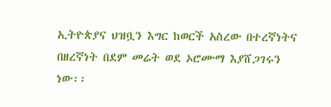ኢትዮጵያና ህዝቧን እግር ከወርች አስረው በተረኛነትና በዘረኛነት በደም መሬት ወደ ኦሮሙማ እያሸጋገሩን ነው፡፡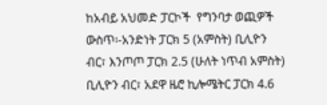ከአብይ አህመድ ፓርኮች  የግንባታ ወጪዎች ውስጥ፡-አንድነት ፓርክ 5 (አምስት) ቢሊዮን ብር፣ እንጦጦ ፓርክ 2.5 (ሁለት ነጥብ አምስት) ቢሊዮን ብር፣ አደዋ ዜሮ ኪሎሜትር ፓርክ 4.6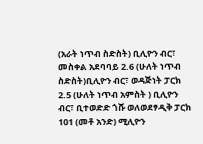(አራት ነጥብ ስድስት) ቢሊዮን ብር፣ መስቀል አደባባይ 2.6 (ሁለት ነጥብ ስድስት)ቢሊዮን ብር፣ ወዳጅነት ፓርክ 2.5 (ሁለት ነጥብ አምስት ) ቢሊዮን ብር፣ ቢተወድድ ጎሹ ወለወደፃዲቅ ፓርክ 101 (መቶ አንድ) ሚሊዮን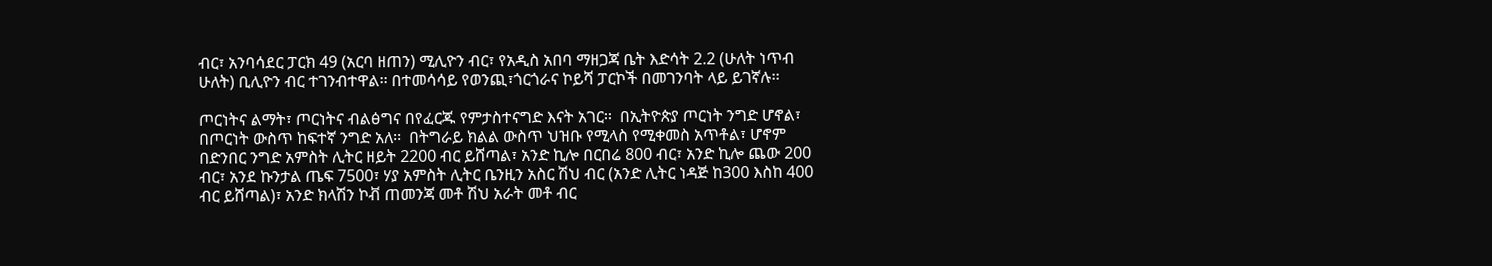ብር፣ አንባሳደር ፓርክ 49 (አርባ ዘጠን) ሚሊዮን ብር፣ የአዲስ አበባ ማዘጋጃ ቤት እድሳት 2.2 (ሁለት ነጥብ ሁለት) ቢሊዮን ብር ተገንብተዋል፡፡ በተመሳሳይ የወንጪ፣ጎርጎራና ኮይሻ ፓርኮች በመገንባት ላይ ይገኛሉ፡፡

ጦርነትና ልማት፣ ጦርነትና ብልፅግና በየፈርጁ የምታስተናግድ እናት አገር፡፡  በኢትዮጵያ ጦርነት ንግድ ሆኖል፣ በጦርነት ውስጥ ከፍተኛ ንግድ አለ፡፡  በትግራይ ክልል ውስጥ ህዝቡ የሚላስ የሚቀመስ አጥቶል፣ ሆኖም በድንበር ንግድ አምስት ሊትር ዘይት 2200 ብር ይሸጣል፣ አንድ ኪሎ በርበሬ 800 ብር፣ አንድ ኪሎ ጨው 200 ብር፣ አንደ ኩንታል ጤፍ 7500፣ ሃያ አምስት ሊትር ቤንዚን አስር ሽህ ብር (አንድ ሊትር ነዳጅ ከ300 እስከ 400 ብር ይሸጣል)፣ አንድ ክላሽን ኮቭ ጠመንጃ መቶ ሽህ አራት መቶ ብር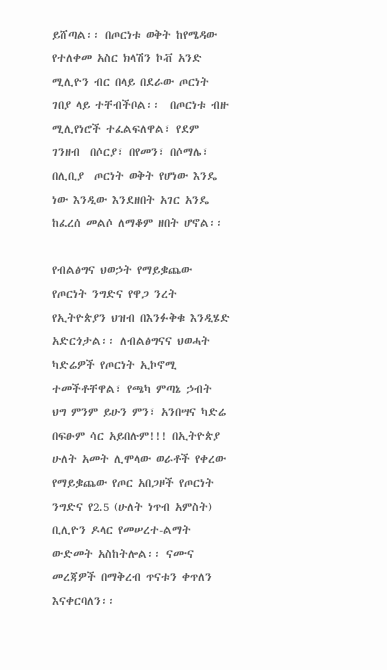ይሸጣል፡፡ በጦርነቱ ወቅት ከየሜዳው የተለቀመ አስር ክላሽን ኮቭ አንድ ሚሊዮን ብር በላይ በደራው ጦርነት ገበያ ላይ ተቸብችቦል፡፡  በጦርነቱ ብዙ ሚሊየነሮች ተፈልፍለዋል፣ የደም ገንዘብ  በሶርያ፣ በየመን፣ በሶማሌ፣ በሊቢያ  ጦርነት ወቅት የሆነው እንዴ ነው እንዲው እንደዘበት አገር አንዴ ከፈረሰ መልሶ ለማቆም ዘበት ሆኖል፡፡

የብልፅግና ህወኃት የማይቌጨው የጦርነት ንግድና የዋጋ ንረት የኢትዮጵያን ህዝብ በእንፉቅቁ እንዲሄድ አድርጎታል፡፡ ለብልፅግናና ህወሓት ካድሬዎች የጦርነት ኢኮኖሚ ተመችቶቸዋል፣ የጫካ ምጣኔ ኃብት ህግ ምንም ይሁን ምን፣ አንበሣና ካድሬ በፍፁም ሳር አይበሉም!!! በኢትዮጵያ ሁለት አመት ሊሞላው ወራቶች የቀረው የማይቌጨው የጦር አበጋዞች የጦርነት ንግድና የ2.5 (ሁለት ነጥብ አምስት) ቢሊዮን ዶላር የመሠረተ-ልማት  ውድመት አስከትሎል፡፡ ናሙና መረጃዎች በማቅረብ ጥናቱን ቀጥለን እናቀርባለን፡፡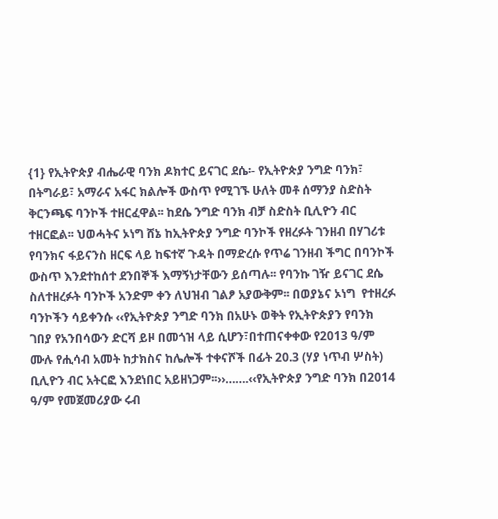{1} የኢትዮጵያ ብሔራዊ ባንክ ዶክተር ይናገር ደሴ፡- የኢትዮጵያ ንግድ ባንክ፣ በትግራይ፣ አማራና አፋር ክልሎች ውስጥ የሚገኙ ሁለት መቶ ሰማንያ ስድስት ቅርንጫፍ ባንኮች ተዘርፈዋል፡፡ ከደሴ ንግድ ባንክ ብቻ ስድስት ቢሊዮን ብር ተዘርፎል፡፡ ህወሓትና ኦነግ ሸኔ ከኢትዮጵያ ንግድ ባንኮች የዘረፉት ገንዘብ በሃገሪቱ የባንክና ፋይናንስ ዘርፍ ላይ ከፍተኛ ጉዳት በማድረሱ የጥሬ ገንዘብ ችግር በባንኮች ውስጥ እንደተከሰተ ደንበኞች እማኝነታቸውን ይሰጣሉ፡፡ የባንኩ ገዥ ይናገር ደሴ ስለተዘረፉት ባንኮች አንድም ቀን ለህዝብ ገልፆ አያውቅም፡፡ በወያኔና ኦነግ  የተዘረፉ ባንኮችን ሳይቀንሱ ‹‹የኢትዮጵያ ንግድ ባንክ በአሁኑ ወቅት የኢትዮጵያን የባንክ ገበያ የአንበሳውን ድርሻ ይዞ በመጎዝ ላይ ሲሆን፣በተጠናቀቀው የ2013 ዓ/ም ሙሉ የሒሳብ አመት ከታክስና ከሌሎች ተቀናሾች በፊት 20.3 (ሃያ ነጥብ ሦስት) ቢሊዮን ብር አትርፎ እንደነበር አይዘነጋም፡፡››…….‹‹የኢትዮጵያ ንግድ ባንክ በ2014 ዓ/ም የመጀመሪያው ሩብ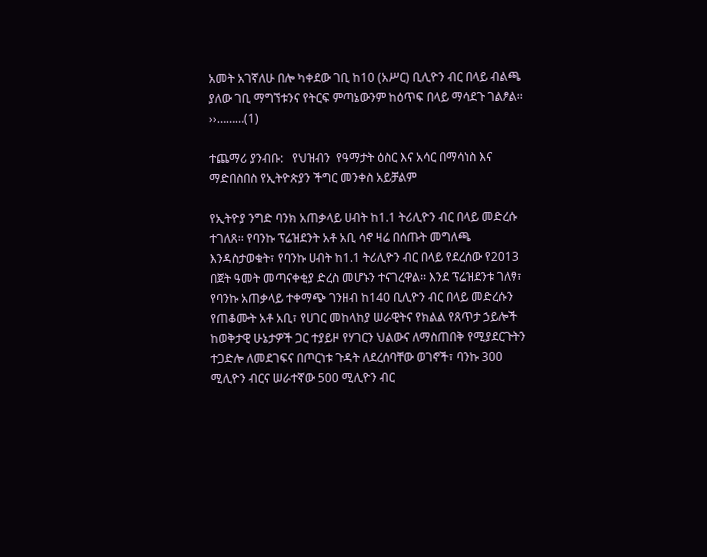አመት አገኛለሁ በሎ ካቀደው ገቢ ከ10 (አሥር) ቢሊዮን ብር በላይ ብልጫ ያለው ገቢ ማግኘቱንና የትርፍ ምጣኔውንም ከዕጥፍ በላይ ማሳደጉ ገልፆል፡፡››………(1)

ተጨማሪ ያንብቡ:   የህዝብን  የዓማታት ዕስር እና አሳር በማሳነስ እና ማድበስበስ የኢትዮጵያን ችግር መንቀስ አይቻልም

የኢትዮያ ንግድ ባንክ አጠቃላይ ሀብት ከ1.1 ትሪሊዮን ብር በላይ መድረሱ ተገለጸ፡፡ የባንኩ ፕሬዝደንት አቶ አቢ ሳኖ ዛሬ በሰጡት መግለጫ እንዳስታወቁት፣ የባንኩ ሀብት ከ1.1 ትሪሊዮን ብር በላይ የደረሰው የ2013 በጀት ዓመት መጣናቀቂያ ድረስ መሆኑን ተናገረዋል፡፡ እንደ ፕሬዝደንቱ ገለፃ፣ የባንኩ አጠቃላይ ተቀማጭ ገንዘብ ከ140 ቢሊዮን ብር በላይ መድረሱን የጠቆሙት አቶ አቢ፣ የሀገር መከላከያ ሠራዊትና የክልል የጸጥታ ኃይሎች ከወቅታዊ ሁኔታዎች ጋር ተያይዞ የሃገርን ህልውና ለማስጠበቅ የሚያደርጉትን ተጋድሎ ለመደገፍና በጦርነቱ ጉዳት ለደረሰባቸው ወገኖች፣ ባንኩ 300 ሚሊዮን ብርና ሠራተኛው 500 ሚሊዮን ብር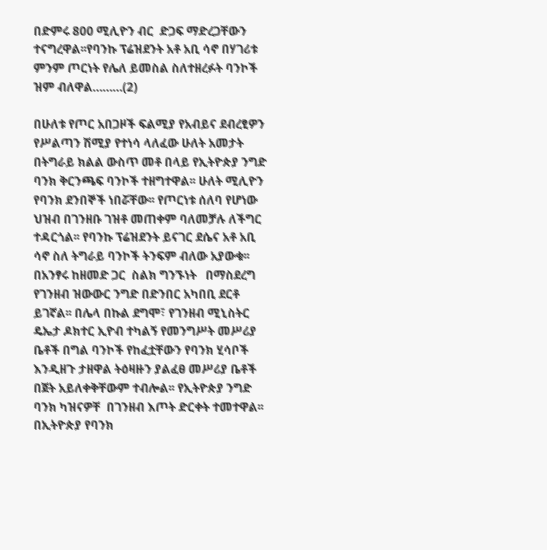በድምሩ 800 ሚሊዮን ብር  ድጋፍ ማድረጋቸውን ተናግረዋል፡፡የባንኩ ፕሬዝደንት አቶ አቢ ሳኖ በሃገሪቱ ምንም ጦርነት የሌለ ይመስል ስለተዘረፉት ባንኮች ዝም ብለዋል………(2)

በሁለቱ የጦር አበጋዞች ፍልሚያ የአብይና ደብረፂዎን የሥልጣን ሽሚያ የተነሳ ላለፈው ሁለት አመታት  በትግራይ ክልል ውስጥ መቶ በላይ የኢትዮጵያ ንግድ ባንክ ቅርንጫፍ ባንኮች ተዘግተዋል፡፡ ሁለት ሚሊዮን የባንክ ደንበኞች ነበሯቸው፡፡ የጦርነቱ ሰለባ የሆነው ህዝብ በገንዘቡ ገዝቶ መጠቀም ባለመቻሉ ለችግር ተዳርጎል፡፡ የባንኩ ፕሬዝደንት ይናገር ደሴና አቶ አቢ ሳኖ ስለ ትግራይ ባንኮች ትንፍም ብለው አያውቁ፡፡ በአንፃሩ ከዘመድ ጋር  ስልክ ግንኙነት   በማስደረግ የገንዘብ ዝውውር ንግድ በድንበር አካበቢ ደርቶ ይገኛል፡፡ በሌላ በኩል ደግሞ፣ የገንዘብ ሚኒስትር ዴኤታ ዶክተር ኢዮብ ተካልኝ የመንግሥት መሥሪያ ቤቶች በግል ባንኮች የከፈቷቸውን የባንክ ሂሳቦች እንዲዘጉ ታዘዋል ትዕዛዙን ያልፈፀ መሥሪያ ቤቶች በጀት አይለቀቅቸውም ተብሎል፡፡ የኢትዮጵያ ንግድ ባንክ ካዝናዎቸ  በገንዘብ እጦት ድርቀት ተመተዋል፡፡ በኢትዮጵያ የባንክ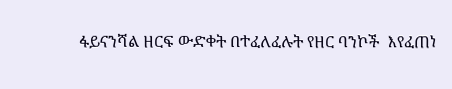ፋይናንሻል ዘርፍ ውድቀት በተፈለፈሉት የዘር ባንኮች  እየፈጠነ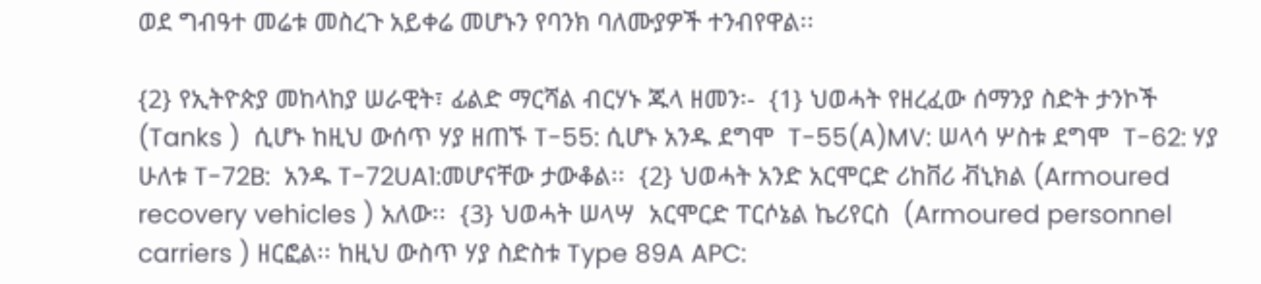ወደ ግብዓተ መሬቱ መስረጉ አይቀሬ መሆኑን የባንክ ባለሙያዎች ተንብየዋል፡፡

{2} የኢትዮጵያ መከላከያ ሠራዊት፣ ፊልድ ማርሻል ብርሃኑ ጁላ ዘመን፡-  {1} ህወሓት የዘረፈው ሰማንያ ስድት ታንኮች (Tanks )  ሲሆኑ ከዚህ ውሰጥ ሃያ ዘጠኙ T-55: ሲሆኑ አንዱ ደግሞ  T-55(A)MV: ሠላሳ ሦስቱ ደግሞ  T-62: ሃያ ሁለቱ T-72B:  አንዱ T-72UA1:መሆናቸው ታውቆል፡፡  {2} ህወሓት አንድ አርሞርድ ሪከቨሪ ቭኒክል (Armoured recovery vehicles ) አለው፡፡  {3} ህወሓት ሠላሣ  አርሞርድ ፐርሶኔል ኬሪየርስ  (Armoured personnel carriers ) ዘርፎል፡፡ ከዚህ ውስጥ ሃያ ስድስቱ Type 89A APC: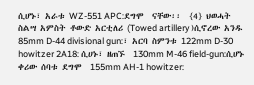ሲሆኑ፣ አራቱ WZ-551 APC:ደግሞ  ናቸው፡፡  {4} ህወሓት  ስልሣ አምስት ቶውድ አርቲለሪ (Towed artillery )ሲኖረው አንዱ 85mm D-44 divisional gun:፣ አርባ ስምንቱ 122mm D-30 howitzer 2A18: ሲሀኑ፣ ዘጠኙ  130mm M-46 field-gun:ሲሆኑ ቀሪው ሰባቱ ደግሞ  155mm AH-1 howitzer: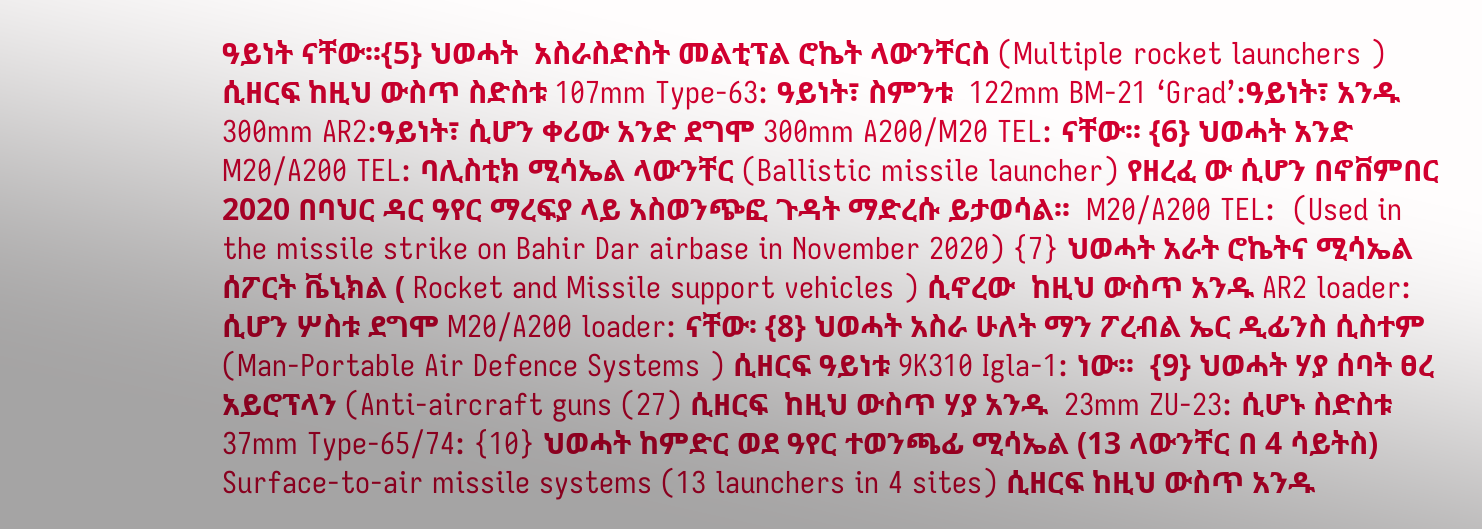ዓይነት ናቸው፡፡{5} ህወሓት  አስራስድስት መልቲፕል ሮኬት ላውንቸርስ (Multiple rocket launchers ) ሲዘርፍ ከዚህ ውስጥ ስድስቱ 107mm Type-63: ዓይነት፣ ስምንቱ  122mm BM-21 ‘Grad’:ዓይነት፣ አንዱ 300mm AR2:ዓይነት፣ ሲሆን ቀሪው አንድ ደግሞ 300mm A200/M20 TEL: ናቸው፡፡ {6} ህወሓት አንድ M20/A200 TEL: ባሊስቲክ ሚሳኤል ላውንቸር (Ballistic missile launcher) የዘረፈ ው ሲሆን በኖቨምበር 2020 በባህር ዳር ዓየር ማረፍያ ላይ አስወንጭፎ ጉዳት ማድረሱ ይታወሳል፡፡  M20/A200 TEL:  (Used in the missile strike on Bahir Dar airbase in November 2020) {7} ህወሓት አራት ሮኬትና ሚሳኤል ሰፖርት ቬኒክል ( Rocket and Missile support vehicles ) ሲኖረው  ከዚህ ውስጥ አንዱ AR2 loader: ሲሆን ሦስቱ ደግሞ M20/A200 loader: ናቸው፡ {8} ህወሓት አስራ ሁለት ማን ፖረብል ኤር ዲፊንስ ሲስተም (Man-Portable Air Defence Systems ) ሲዘርፍ ዓይነቱ 9K310 Igla-1: ነው፡፡  {9} ህወሓት ሃያ ሰባት ፀረ አይሮፕላን (Anti-aircraft guns (27) ሲዘርፍ  ከዚህ ውስጥ ሃያ አንዱ  23mm ZU-23: ሲሆኑ ስድስቱ  37mm Type-65/74: {10} ህወሓት ከምድር ወደ ዓየር ተወንጫፊ ሚሳኤል (13 ላውንቸር በ 4 ሳይትስ)  Surface-to-air missile systems (13 launchers in 4 sites) ሲዘርፍ ከዚህ ውስጥ አንዱ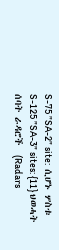S-75 ”SA-2” site:  ሲሆኑ ሦስቱ S-125 ”SA-3” sites: {11} ህወሓት ሰባት ራዳሮች  (Radars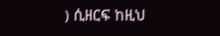) ሲዘርፍ ከዚህ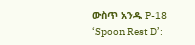ውስጥ አንዱ P-18 ‘Spoon Rest D’: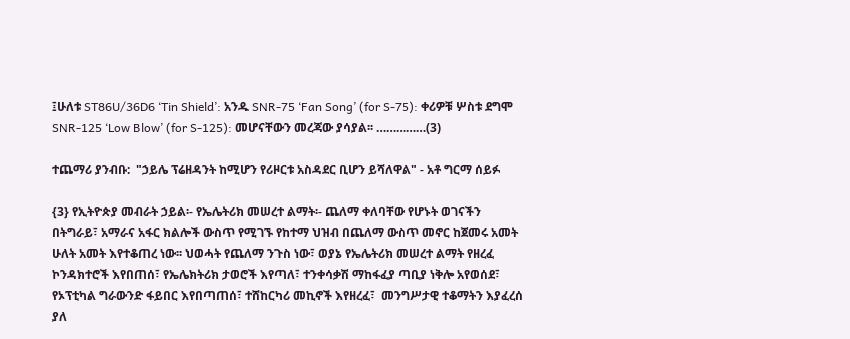፤ሁለቱ ST86U/36D6 ‘Tin Shield’: አንዱ SNR-75 ‘Fan Song’ (for S-75): ቀሪዎቹ ሦስቱ ደግሞ SNR-125 ‘Low Blow’ (for S-125): መሆናቸውን መረጃው ያሳያል፡፡ ……………(3)

ተጨማሪ ያንብቡ:  "ኃይሌ ፕሬዘዳንት ከሚሆን የሪዞርቱ አስዳደር ቢሆን ይሻለዋል" - አቶ ግርማ ሰይፉ

{3} የኢትዮጵያ መብራት ኃይል፡- የኤሌትሪክ መሠረተ ልማት፡- ጨለማ ቀለባቸው የሆኑት ወገናችን በትግራይ፣ አማራና አፋር ክልሎች ውስጥ የሚገኙ የከተማ ህዝብ በጨለማ ውስጥ መኖር ከጀመሩ አመት ሁለት አመት እየተቆጠረ ነው፡፡ ህወሓት የጨለማ ንጉስ ነው፣ ወያኔ የኤሌትሪክ መሠረተ ልማት የዘረፈ ኮንዳክተሮች እየበጠሰ፣ የኤሌክትሪክ ታወሮች እየጣለ፣ ተንቀሳቃሽ ማከፋፈያ ጣቢያ ነቅሎ አየወሰደ፣ የኦፕቲካል ግራውንድ ፋይበር እየበጣጠሰ፣ ተሸከርካሪ መኪኖች እየዘረፈ፣  መንግሥታዊ ተቆማትን እያፈረሰ ያለ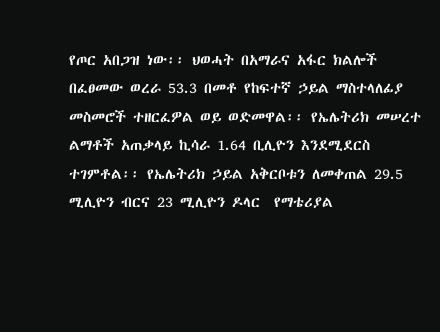የጦር አበጋዝ ነው፡፡ ህወሓት በአማራና አፋር ክልሎች በፈፀመው ወረራ 53.3 በመቶ የከፍተኛ ኃይል ማስተላለፊያ መስመሮች ተዘርፈዎል ወይ ወድመዋል፡፡ የኤሌትሪክ መሠረተ ልማቶች አጠቃላይ ኪሳራ 1.64 ቢሊዮን እንደሚደርስ ተገምቶል፡፡ የኤሌትሪክ ኃይል አቅርቦቱን ለመቀጠል 29.5 ሚሊዮን ብርና 23 ሚሊዮን ዶላር  የማቴሪያል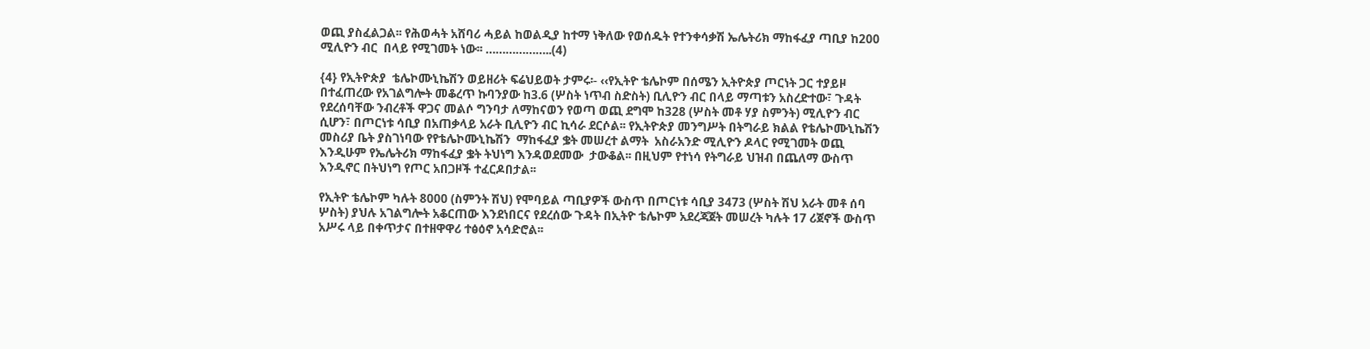ወጪ ያስፈልጋል፡፡ የሕወሓት አሸባሪ ሓይል ከወልዲያ ከተማ ነቅለው የወሰዱት የተንቀሳቃሽ ኤሌትሪክ ማከፋፈያ ጣቢያ ከ200 ሚሊዮን ብር  በላይ የሚገመት ነው፡፡ ………………..(4)

{4} የኢትዮጵያ  ቴሌኮሙኒኬሽን ወይዘሪት ፍሬህይወት ታምሩ፡- ‹‹የኢትዮ ቴሌኮም በሰሜን ኢትዮጵያ ጦርነት ጋር ተያይዞ በተፈጠረው የአገልግሎት መቆረጥ ኩባንያው ከ3.6 (ሦስት ነጥብ ስድስት) ቢሊዮን ብር በላይ ማጣቱን አስረድተው፣ ጉዳት የደረሰባቸው ንብረቶች ዋጋና መልሶ ግንባታ ለማከናወን የወጣ ወጪ ደግሞ ከ328 (ሦስት መቶ ሃያ ስምንት) ሚሊዮን ብር ሲሆን፣ በጦርነቱ ሳቢያ በአጠቃላይ አራት ቢሊዮን ብር ኪሳራ ደርሶል፡፡ የኢትዮጵያ መንግሥት በትግራይ ክልል የቴሌኮሙኒኬሽን መስሪያ ቤት ያስገነባው የየቴሌኮሙኒኬሽን  ማከፋፈያ ቌት መሠረተ ልማት  አስራአንድ ሚሊዮን ዶላር የሚገመት ወጪ እንዲሁም የኤሌትሪክ ማከፋፈያ ቌት ትህነግ እንዳወደመው  ታውቆል፡፡ በዚህም የተነሳ የትግራይ ህዝብ በጨለማ ውስጥ እንዲኖር በትህነግ የጦር አበጋዞች ተፈርዶበታል፡፡

የኢትዮ ቴሌኮም ካሉት 8000 (ስምንት ሽህ) የሞባይል ጣቢያዎች ውስጥ በጦርነቱ ሳቢያ 3473 (ሦስት ሽህ አራት መቶ ሰባ ሦስት) ያህሉ አገልግሎት አቆርጠው እንደነበርና የደረሰው ጉዳት በኢትዮ ቴሌኮም አደረጃጀት መሠረት ካሉት 17 ሪጀኖች ውስጥ አሥሩ ላይ በቀጥታና በተዘዋዋሪ ተፅዕኖ አሳድሮል፡፡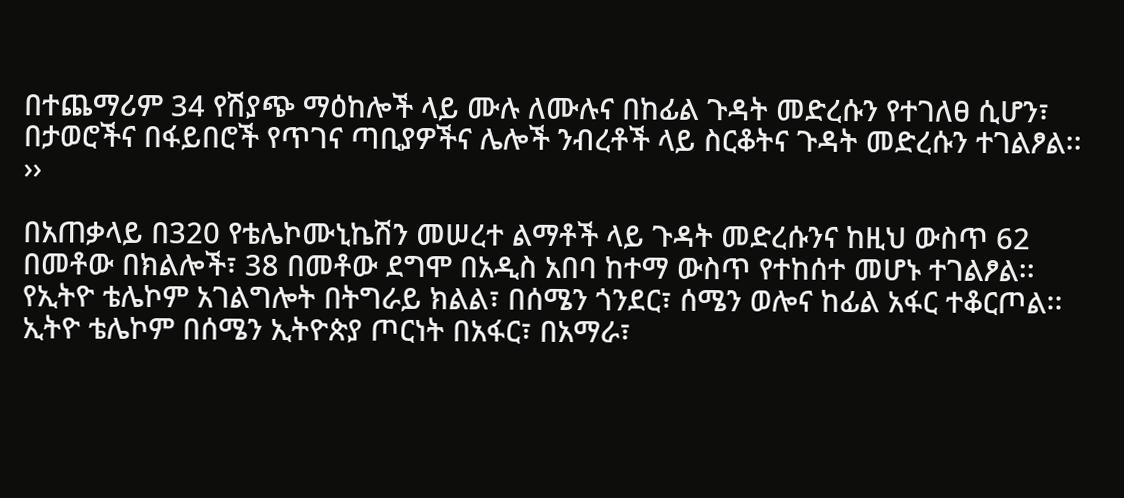በተጨማሪም 34 የሽያጭ ማዕከሎች ላይ ሙሉ ለሙሉና በከፊል ጉዳት መድረሱን የተገለፀ ሲሆን፣ በታወሮችና በፋይበሮች የጥገና ጣቢያዎችና ሌሎች ንብረቶች ላይ ስርቆትና ጉዳት መድረሱን ተገልፆል፡፡››

በአጠቃላይ በ320 የቴሌኮሙኒኬሽን መሠረተ ልማቶች ላይ ጉዳት መድረሱንና ከዚህ ውስጥ 62 በመቶው በክልሎች፣ 38 በመቶው ደግሞ በአዲስ አበባ ከተማ ውስጥ የተከሰተ መሆኑ ተገልፆል፡፡  የኢትዮ ቴሌኮም አገልግሎት በትግራይ ክልል፣ በሰሜን ጎንደር፣ ሰሜን ወሎና ከፊል አፋር ተቆርጦል፡፡  ኢትዮ ቴሌኮም በሰሜን ኢትዮጵያ ጦርነት በአፋር፣ በአማራ፣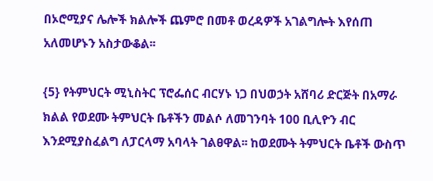በኦሮሚያና ሌሎች ክልሎች ጨምሮ በመቶ ወረዳዎች አገልግሎት እየሰጠ አለመሆኑን አስታውቆል፡፡

{5} የትምህርት ሚኒስትር ፕሮፌሰር ብርሃኑ ነጋ በህወኃት አሸባሪ ድርጅት በአማራ ክልል የወደሙ ትምህርት ቤቶችን መልሶ ለመገንባት 100 ቢሊዮን ብር እንደሚያስፈልግ ለፓርላማ አባላት ገልፀዋል፡፡ ከወደሙት ትምህርት ቤቶች ውስጥ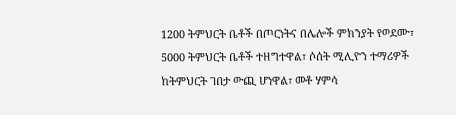1200 ትምህርት ቤቶች በጦርነትና በሌሎች ምክንያት የወደሙ፣ 5000 ትምህርት ቤቶች ተዘግተዋል፣ ሶሰት ሚሊዮን ተማሪዎች ከትምህርት ገበታ ውጪ ሆነዋል፣ መቶ ሃምሳ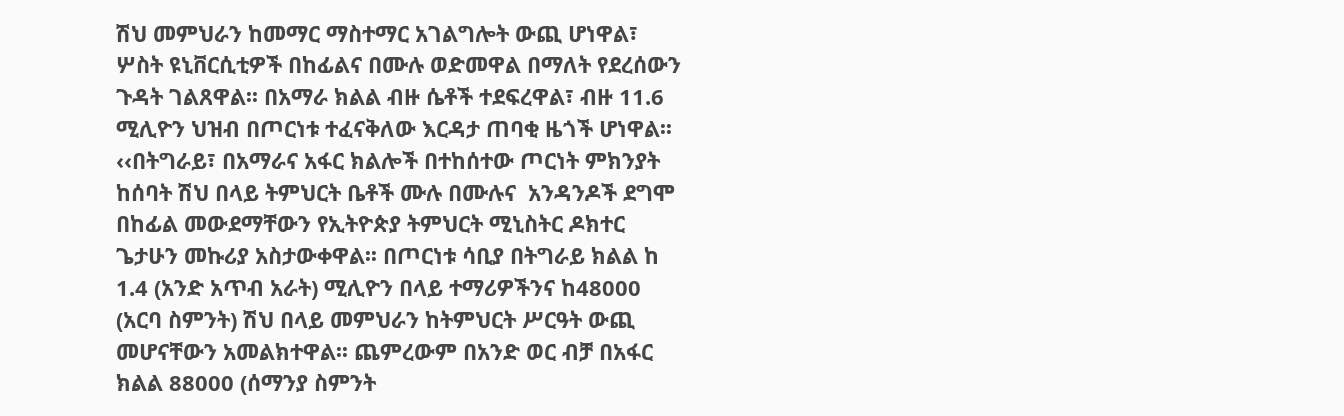ሽህ መምህራን ከመማር ማስተማር አገልግሎት ውጪ ሆነዋል፣ ሦስት ዩኒቨርሲቲዎች በከፊልና በሙሉ ወድመዋል በማለት የደረሰውን ጉዳት ገልጸዋል፡፡ በአማራ ክልል ብዙ ሴቶች ተደፍረዋል፣ ብዙ 11.6 ሚሊዮን ህዝብ በጦርነቱ ተፈናቅለው እርዳታ ጠባቂ ዜጎች ሆነዋል፡፡ ‹‹በትግራይ፣ በአማራና አፋር ክልሎች በተከሰተው ጦርነት ምክንያት ከሰባት ሽህ በላይ ትምህርት ቤቶች ሙሉ በሙሉና  አንዳንዶች ደግሞ በከፊል መውደማቸውን የኢትዮጵያ ትምህርት ሚኒስትር ዶክተር ጌታሁን መኩሪያ አስታውቀዋል፡፡ በጦርነቱ ሳቢያ በትግራይ ክልል ከ 1.4 (አንድ አጥብ አራት) ሚሊዮን በላይ ተማሪዎችንና ከ48000 (አርባ ስምንት) ሽህ በላይ መምህራን ከትምህርት ሥርዓት ውጪ መሆናቸውን አመልክተዋል፡፡ ጨምረውም በአንድ ወር ብቻ በአፋር ክልል 88000 (ሰማንያ ስምንት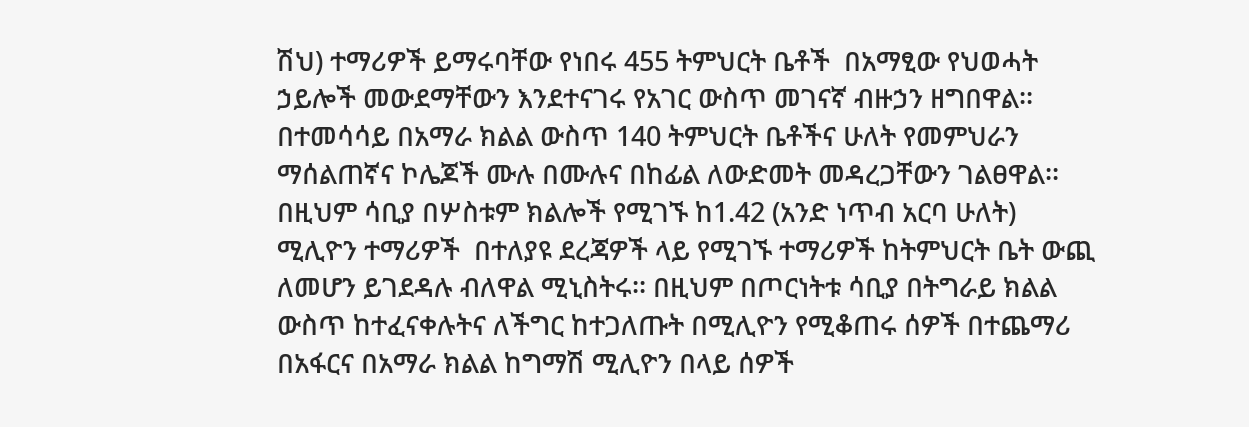ሽህ) ተማሪዎች ይማሩባቸው የነበሩ 455 ትምህርት ቤቶች  በአማፂው የህወሓት ኃይሎች መውደማቸውን እንደተናገሩ የአገር ውስጥ መገናኛ ብዙኃን ዘግበዋል፡፡ በተመሳሳይ በአማራ ክልል ውስጥ 140 ትምህርት ቤቶችና ሁለት የመምህራን ማሰልጠኛና ኮሌጆች ሙሉ በሙሉና በከፊል ለውድመት መዳረጋቸውን ገልፀዋል፡፡ በዚህም ሳቢያ በሦስቱም ክልሎች የሚገኙ ከ1.42 (አንድ ነጥብ አርባ ሁለት) ሚሊዮን ተማሪዎች  በተለያዩ ደረጃዎች ላይ የሚገኙ ተማሪዎች ከትምህርት ቤት ውጪ ለመሆን ይገደዳሉ ብለዋል ሚኒስትሩ፡፡ በዚህም በጦርነትቱ ሳቢያ በትግራይ ክልል ውስጥ ከተፈናቀሉትና ለችግር ከተጋለጡት በሚሊዮን የሚቆጠሩ ሰዎች በተጨማሪ በአፋርና በአማራ ክልል ከግማሽ ሚሊዮን በላይ ሰዎች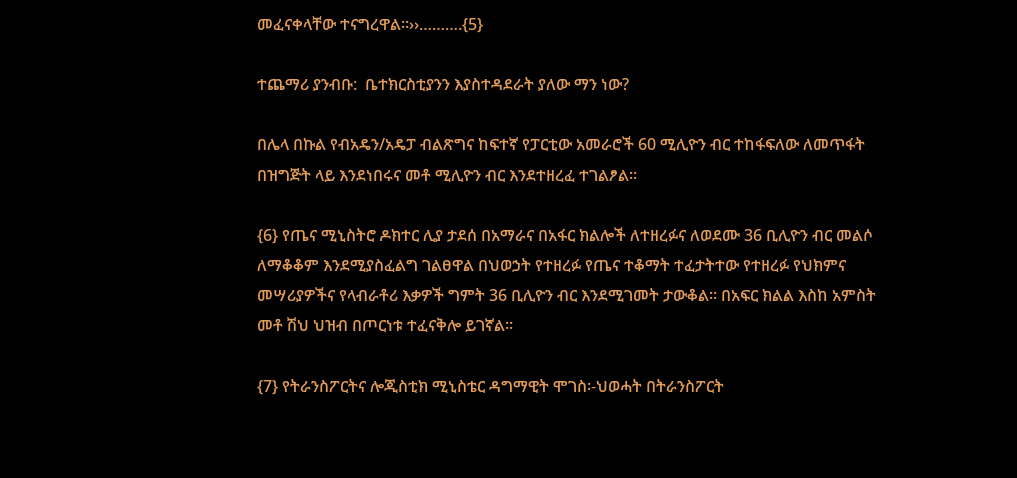መፈናቀላቸው ተናግረዋል፡፡››……….{5}

ተጨማሪ ያንብቡ:  ቤተክርስቲያንን እያስተዳደራት ያለው ማን ነው?

በሌላ በኩል የብአዴን/አዴፓ ብልጽግና ከፍተኛ የፓርቲው አመራሮች 60 ሚሊዮን ብር ተከፋፍለው ለመጥፋት በዝግጅት ላይ እንደነበሩና መቶ ሚሊዮን ብር እንደተዘረፈ ተገልፆል፡፡

{6} የጤና ሚኒስትሮ ዶክተር ሊያ ታደሰ በአማራና በአፋር ክልሎች ለተዘረፉና ለወደሙ 36 ቢሊዮን ብር መልሶ ለማቆቆም እንደሚያስፈልግ ገልፀዋል በህወኃት የተዘረፉ የጤና ተቆማት ተፈታትተው የተዘረፉ የህክምና መሣሪያዎችና የላብራቶሪ እቃዎች ግምት 36 ቢሊዮን ብር እንደሚገመት ታውቆል፡፡ በአፍር ክልል እስከ አምስት መቶ ሽህ ህዝብ በጦርነቱ ተፈናቅሎ ይገኛል፡፡

{7} የትራንስፖርትና ሎጂስቲክ ሚኒስቴር ዳግማዊት ሞገስ፡-ህወሓት በትራንስፖርት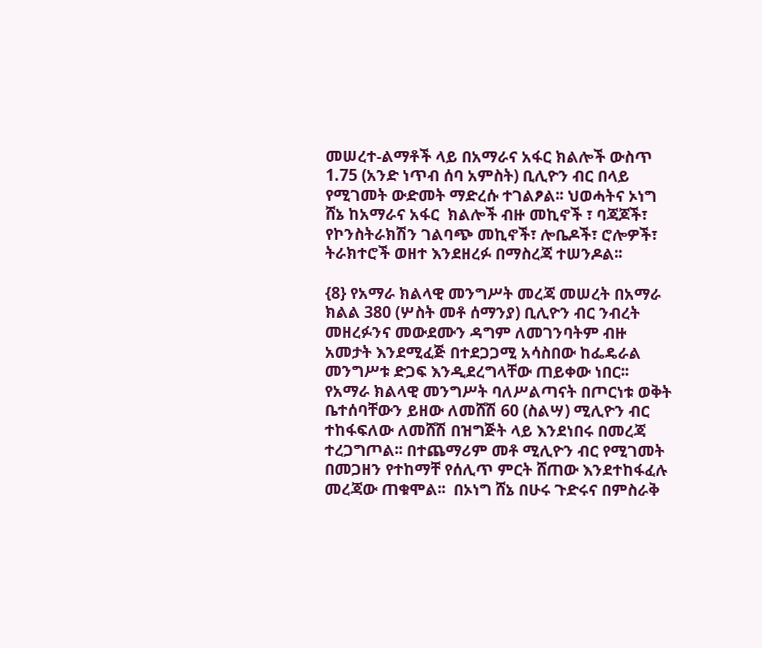መሠረተ-ልማቶች ላይ በአማራና አፋር ክልሎች ውስጥ 1.75 (አንድ ነጥብ ሰባ አምስት) ቢሊዮን ብር በላይ የሚገመት ውድመት ማድረሱ ተገልፆል፡፡ ህወሓትና ኦነግ ሸኔ ከአማራና አፋር  ክልሎች ብዙ መኪኖች ፣ ባጃጆች፣ የኮንስትራክሽን ገልባጭ መኪኖች፣ ሎቤዶች፣ ሮሎዎች፣ ትራክተሮች ወዘተ እንደዘረፉ በማስረጃ ተሠንዶል፡፡

{8} የአማራ ክልላዊ መንግሥት መረጃ መሠረት በአማራ ክልል 380 (ሦስት መቶ ሰማንያ) ቢሊዮን ብር ንብረት መዘረፉንና መውደሙን ዳግም ለመገንባትም ብዙ አመታት እንደሚፈጅ በተደጋጋሚ አሳስበው ከፌዴራል መንግሥቱ ድጋፍ እንዲደረግላቸው ጠይቀው ነበር፡፡ የአማራ ክልላዊ መንግሥት ባለሥልጣናት በጦርነቱ ወቅት ቤተሰባቸውን ይዘው ለመሸሽ 60 (ስልሣ) ሚሊዮን ብር ተከፋፍለው ለመሸሽ በዝግጅት ላይ እንደነበሩ በመረጃ ተረጋግጦል፡፡ በተጨማሪም መቶ ሚሊዮን ብር የሚገመት በመጋዘን የተከማቸ የሰሊጥ ምርት ሸጠው እንደተከፋፈሉ መረጃው ጠቁሞል፡፡  በኦነግ ሸኔ በሁሩ ጉድሩና በምስራቅ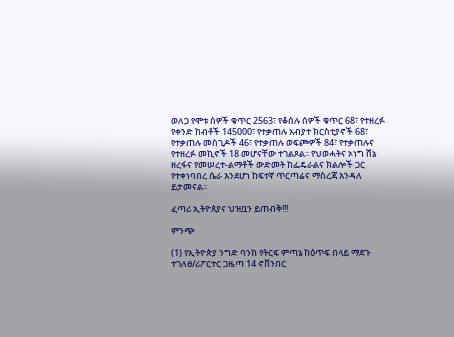ወለጋ የሞቱ ሰዎች ቁጥር 2563፣ የቆሰሉ ሰዎች ቁጥር 68፣ የተዘረፉ የቀንድ ከብቶች 145000፣ የተቃጠሉ አብያተ ክርስቲያኖች 68፣ የተቃጠሉ መስጊዶች 46፣ የተቃጠሉ ወፍጮዎች 84፣ የተቃጠሉና የተዘረፉ መኪኖች 18 መሆናቸው ተገልጾል፡፡ የህወሓትና ኦነግ ሸኔ ዘረፋና የመሠረተ-ልማቶች ውድመት ከፌዴራልና ክልሎች ጋር የተቀነባበረ ሴራ እንደሆነ ከፍተኛ ጥርጣሬና ማስረጃ እንዳለ ይታመናል፡፡

ፈጣሪ ኢትዮጰያና ህዝቧን ይጠብቅ!!!

ምንጭ

(1) የኢትዮጵያ ንግድ ባንክ የትርፍ ምጣኔ ከዕጥፍ በላይ ማደጉ ተገለፀ/ሪፖርተር ጋዜጣ 14 ኖቨንበር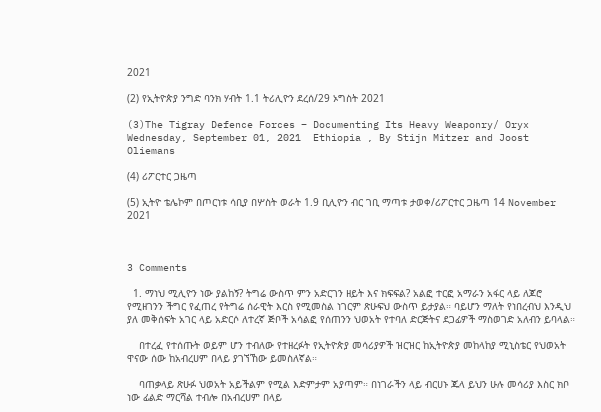2021

(2) የኢትዮጵያ ንግድ ባንክ ሃብት 1.1 ትሪሊዮን ደረሰ/29 ኦግስት 2021

(3)The Tigray Defence Forces – Documenting Its Heavy Weaponry/ Oryx  Wednesday, September 01, 2021  Ethiopia , By Stijn Mitzer and Joost Oliemans

(4) ሪፖርተር ጋዜጣ

(5) ኢትዮ ቴሌኮም በጦርነቱ ሳቢያ በሦስት ወራት 1.9 ቢሊዮን ብር ገቢ ማጣቱ ታወቀ/ሪፖርተር ጋዜጣ 14 November 2021



3 Comments

  1. ማነህ ሚሊዮን ነው ያልከኝ? ትግሬ ውስጥ ምን አድርገን ዘይት እና ክፍፍል? አልፎ ተርፎ አማራን አፋር ላይ ለጆሮ የሚዘገንን ችግር የፈጠረ የትግሬ ሰራዊት እርስ የሚመስል ነገርም ጽሁፍህ ውስጥ ይታያል። ባይሆን ማለት የነበረብህ እንዲህ ያለ መቅሰፍት አገር ላይ አድርሶ ለተረኛ ጅቦች አሳልፎ የሰጠንን ህወአት የተባለ ድርጅትና ደጋፊዎች ማስወገድ አለብን ይባላል።

    በተረፈ የተሰጡት ወይም ሆን ተብለው የተዘረፉት የኢትዮጵያ መሳሪያዎች ዝርዝር ከኢትዮጵያ መከላከያ ሚኒስቴር የህወአት ዋናው ሰው ከአብረሀም በላይ ያገኘኸው ይመስለኛል።

    ባጠቃላይ ጽሁፉ ህወአት አይችልም የሚል እድምታም አያጣም። በነገራችን ላይ ብርሀኑ ጁላ ይህን ሁሉ መሳሪያ እስር ክቦ ነው ፊልድ ማርሻል ተብሎ በአብረሀም በላይ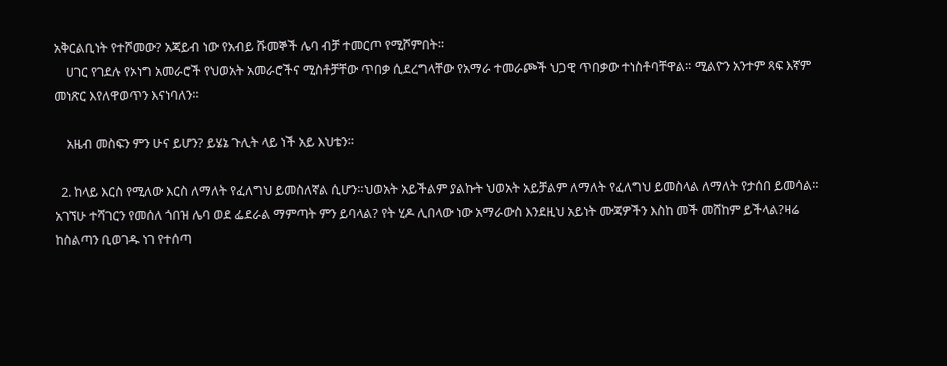አቅርልቢነት የተሾመው? አጃይብ ነው የአብይ ሹመኞች ሌባ ብቻ ተመርጦ የሚሾምበት።
    ሀገር የገደሉ የኦነግ አመራሮች የህወአት አመራሮችና ሚስቶቻቸው ጥበቃ ሲደረግላቸው የአማራ ተመራጮች ህጋዊ ጥበቃው ተነስቶባቸዋል። ሚልዮን አንተም ጻፍ እኛም መነጽር እየለዋወጥን እናነባለን።

    አዜብ መስፍን ምን ሁና ይሆን? ይሄኔ ጉሊት ላይ ነች አይ እህቴን።

  2. ከላይ እርስ የሚለው እርስ ለማለት የፈለግህ ይመስለኛል ሲሆን።ህወአት አይችልም ያልኩት ህወአት አይቻልም ለማለት የፈለግህ ይመስላል ለማለት የታሰበ ይመሳል። አገኘሁ ተሻገርን የመሰለ ጎበዝ ሌባ ወደ ፌደራል ማምጣት ምን ይባላል? የት ሂዶ ሊበላው ነው አማራውስ እንደዚህ አይነት ሙጃዎችን እስከ መች መሸከም ይችላል?ዛሬ ከስልጣን ቢወገዱ ነገ የተሰጣ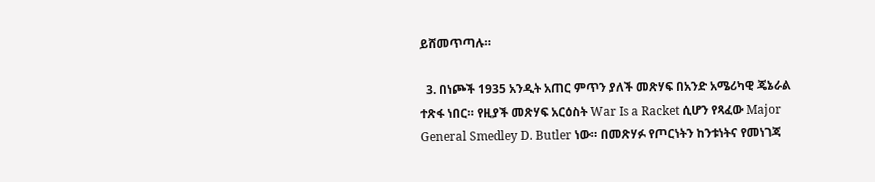ይሸመጥጣሉ።

  3. በነጮች 1935 አንዲት አጠር ምጥን ያለች መጽሃፍ በአንድ አሜሪካዊ ጄኔራል ተጽፋ ነበር። የዚያች መጽሃፍ አርዕስት War Is a Racket ሲሆን የጻፈው Major General Smedley D. Butler ነው። በመጽሃፉ የጦርነትን ከንቱነትና የመነገጃ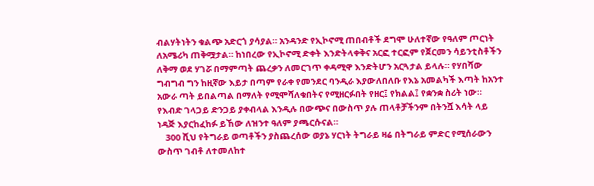ብልሃትነትን ቁልጭ አድርጎ ያሳያል። አንዳንድ የኢኮኖሚ ጠበብቶች ደግሞ ሁለተኛው የዓለም ጦርነት ለአሜሪካ ጠቅሟታል። ከነበረው የኢኮኖሚ ድቀት እንድትላቀቅና አርፎ ተርፎም የጀርመን ሳይንቲስቶችን ለቅማ ወደ ሃገሯ በማምጣት ጨረቃን ለመርገጥ ቀዳሚዋ እንድትሆን አርጓታል ይላሉ። የሃበሻው ግብግብ ግን ከዚኛው እይታ በጣም የራቀ የመንደር ባንዲራ እያውለበለቡ የእኔ አመልካች እጣት ከአንተ አውራ ጣት ይበልጣል በማለት የሚሞሻለቁበትና የሚዘርፉበት የዘር፤ የክልል፤ የቋንቋ ስሪት ነው። የእብድ ገላጋይ ድንጋይ ያቀብላል እንዲሉ በውጭና በውስጥ ያሉ ጠላቶቻችንም በትንሿ እሳት ላይ ነዳጅ እያርከፈከፉ ይኸው ለዝንተ ዓለም ያጫርሱናል።
    300 ሺህ የትግራይ ወጣቶችን ያስጨረሰው ወያኔ ሃርነት ትግራይ ዛሬ በትግራይ ምድር የሚሰራውን ውስጥ ገብቶ ለተመለከተ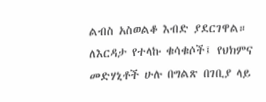ልብስ አስወልቆ እብድ ያደርገዋል። ለእርዳታ የተላኩ ቁሳቁሶች፤ የህክምና መድሃኒቶች ሁሉ በግልጽ በገቢያ ላይ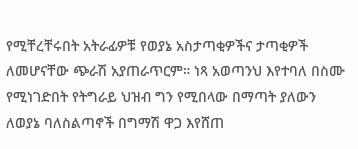የሚቸረቸሩበት አትራፊዎቹ የወያኔ አስታጣቂዎችና ታጣቂዎች ለመሆናቸው ጭራሽ አያጠራጥርም። ነጻ አወጣንህ እየተባለ በስሙ የሚነገድበት የትግራይ ህዝብ ግን የሚበላው በማጣት ያለውን ለወያኔ ባለስልጣኖች በግማሽ ዋጋ እየሸጠ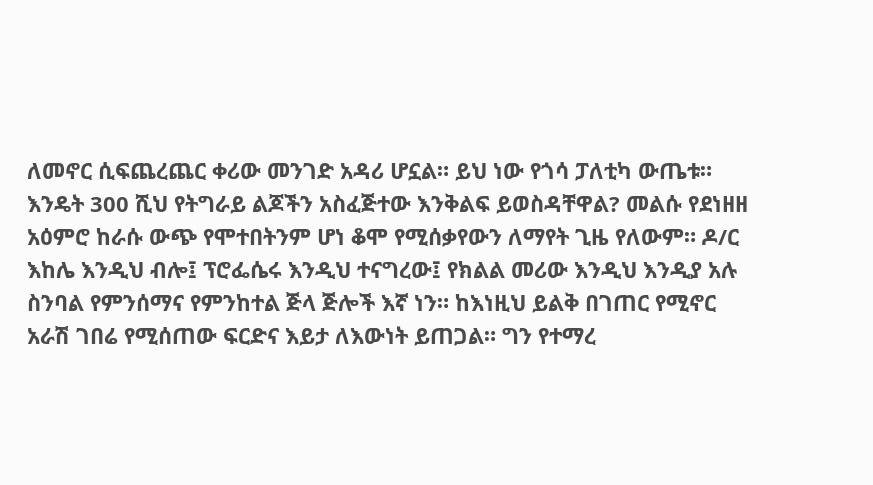ለመኖር ሲፍጨረጨር ቀሪው መንገድ አዳሪ ሆኗል። ይህ ነው የጎሳ ፓለቲካ ውጤቱ። እንዴት 300 ሺህ የትግራይ ልጆችን አስፈጅተው እንቅልፍ ይወስዳቸዋል? መልሱ የደነዘዘ አዕምሮ ከራሱ ውጭ የሞተበትንም ሆነ ቆሞ የሚሰቃየውን ለማየት ጊዜ የለውም። ዶ/ር እከሌ እንዲህ ብሎ፤ ፕሮፌሴሩ እንዲህ ተናግረው፤ የክልል መሪው እንዲህ እንዲያ አሉ ስንባል የምንሰማና የምንከተል ጅላ ጅሎች እኛ ነን። ከእነዚህ ይልቅ በገጠር የሚኖር አራሽ ገበሬ የሚሰጠው ፍርድና እይታ ለእውነት ይጠጋል። ግን የተማረ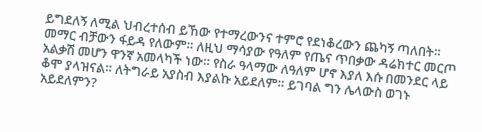ይግደለኝ ለሚል ህብረተሰብ ይኸው የተማረውንና ተምሮ የደነቆረውን ጨካኝ ጣለበት። መማር ብቻውን ፋይዳ የለውም። ለዚህ ማሳያው የዓለም የጤና ጥበቃው ዳሬክተር መርጦ አልቃሽ መሆን ዋንኛ አመላካች ነው። የስራ ዓላማው ለዓለም ሆኖ እያለ እሱ በመንደር ላይ ቆሞ ያላዝናል። ለትግራይ አያስብ እያልኩ አይደለም። ይገባል ግን ሌላውስ ወገኑ አይደለምን?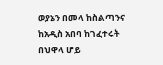ወያኔን በመላ ከስልጣንና ከአዲስ አበባ ከገፈተሩት በህዋላ ሆይ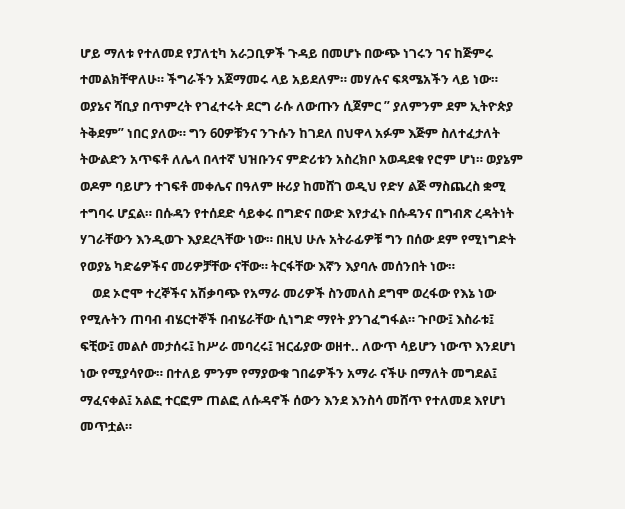ሆይ ማለቱ የተለመደ የፓለቲካ አራጋቢዎች ጉዳይ በመሆኑ በውጭ ነገሩን ገና ከጅምሩ ተመልክቸዋለሁ። ችግራችን አጀማመሩ ላይ አይደለም። መሃሉና ፍጻሜአችን ላይ ነው። ወያኔና ሻቢያ በጥምረት የገፈተሩት ደርግ ራሱ ለውጡን ሲጀምር ” ያለምንም ደም ኢትዮጵያ ትቅደም” ነበር ያለው። ግን 60ዎቹንና ንጉሱን ከገደለ በህዋላ አፉም እጅም ስለተፈታለት ትውልድን አጥፍቶ ለሌላ በላተኛ ህዝቡንና ምድሪቱን አስረክቦ አወዳደቁ የሮም ሆነ። ወያኔም ወዶም ባይሆን ተገፍቶ መቀሌና በዓለም ዙሪያ ከመሸገ ወዲህ የድሃ ልጅ ማስጨረስ ቋሚ ተግባሩ ሆኗል። በሱዳን የተሰደድ ሳይቀሩ በግድና በውድ እየታፈኑ በሱዳንና በግብጽ ረዳትነት ሃገራቸውን እንዲወጉ እያደረጓቸው ነው። በዚህ ሁሉ አትራፊዎቹ ግን በሰው ደም የሚነግድት የወያኔ ካድሬዎችና መሪዎቻቸው ናቸው። ትርፋቸው እኛን እያባሉ መሰንበት ነው።
    ወደ ኦሮሞ ተረኞችና አሽቃባጭ የአማራ መሪዎች ስንመለስ ደግሞ ወረፋው የእኔ ነው የሚሉትን ጠባብ ብሄርተኞች በብሄራቸው ሲነግድ ማየት ያንገፈግፋል። ጉቦው፤ እስራቱ፤ ፍቺው፤ መልሶ መታሰሩ፤ ከሥራ መባረሩ፤ ዝርፊያው ወዘተ.. ለውጥ ሳይሆን ነውጥ እንደሆነ ነው የሚያሳየው። በተለይ ምንም የማያውቁ ገበሬዎችን አማራ ናችሁ በማለት መግደል፤ ማፈናቀል፤ አልፎ ተርፎም ጠልፎ ለሱዳኖች ሰውን እንደ እንስሳ መሸጥ የተለመደ እየሆነ መጥቷል።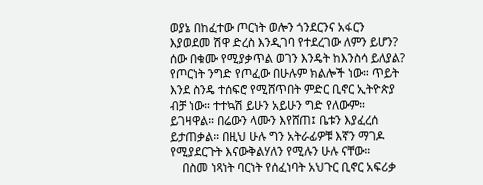ወያኔ በከፈተው ጦርነት ወሎን ጎንደርንና አፋርን እያወደመ ሽዋ ድረስ እንዲገባ የተደረገው ለምን ይሆን? ሰው በቁሙ የሚያቃጥል ወገን እንዴት ከእንስሳ ይለያል? የጦርነት ንግድ የጦፈው በሁሉም ክልሎች ነው። ጥይት እንደ ስንዴ ተሰፍሮ የሚሸጥበት ምድር ቢኖር ኢትዮጵያ ብቻ ነው። ተተኳሽ ይሁን አይሁን ግድ የለውም። ይገዛዋል። በሬውን ላሙን እየሸጠ፤ ቤቱን እያፈረሰ ይታጠቃል። በዚህ ሁሉ ግን አትራፊዎቹ እኛን ማገዶ የሚያደርጉት እናውቅልሃለን የሚሉን ሁሉ ናቸው።
    በስመ ነጻነት ባርነት የሰፈነባት አህጉር ቢኖር አፍሪቃ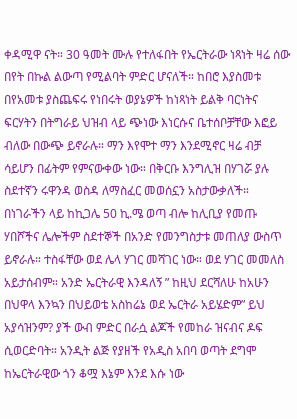ቀዳሚዋ ናት። 30 ዓመት ሙሉ የተለፋበት የኤርትራው ነጻነት ዛሬ ሰው በየት በኩል ልውጣ የሚልባት ምድር ሆናለች። ከበሮ እያስመቱ በየአመቱ ያስጨፍሩ የነበሩት ወያኔዎች ከነጻነት ይልቅ ባርነትና ፍርሃትን በትግራይ ህዝብ ላይ ጭነው እነርሱና ቤተሰቦቻቸው እፎይ ብለው በውጭ ይኖራሉ። ማን እየሞተ ማን እንደሚኖር ዛሬ ብቻ ሳይሆን በፊትም የምናውቀው ነው። በቅርቡ እንግሊዝ በሃገሯ ያሉ ስደተኛን ሩዋንዳ ወስዳ ለማስፈር መወሰኗን አስታውቃለች። በነገራችን ላይ ከኪጋሌ 50 ኪ.ሜ ወጣ ብሎ ከሊቢያ የመጡ ሃበሾችና ሌሎችም ስደተኞች በአንድ የመንግስታቱ መጠለያ ውስጥ ይኖራሉ። ተስፋቸው ወደ ሌላ ሃገር መሻገር ነው። ወደ ሃገር መመለስ አይታሰብም። አንድ ኤርትራዊ እንዳለኝ ” ከዚህ ደርሻለሁ ከአሁን በህዋላ እንኳን በህይወቴ አስከሬኔ ወደ ኤርትራ አይሄድም” ይህ አያሳዝንም? ያች ውብ ምድር በራሷ ልጆች የመከራ ዝናብና ዶፍ ሲወርድባት። አንዲት ልጅ የያዘች የአዲስ አበባ ወጣት ደግሞ ከኤርትራዊው ጎን ቆሟ እኔም እንደ እሱ ነው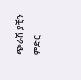ጭራሽ ያቺን ምድር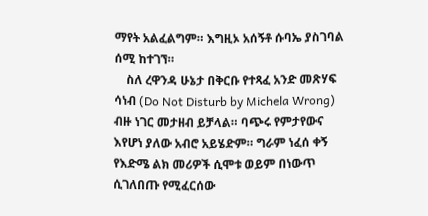ማየት አልፈልግም። እግዚኦ አሰኝቶ ሱባኤ ያስገባል ሰሚ ከተገኘ።
    ስለ ረዋንዳ ሁኔታ በቅርቡ የተጻፈ አንድ መጽሃፍ ሳነብ (Do Not Disturb by Michela Wrong) ብዙ ነገር መታዘብ ይቻላል። ባጭሩ የምታየውና እየሆነ ያለው አብሮ አይሄድም። ግራም ነፈሰ ቀኝ የእድሜ ልክ መሪዎች ሲሞቱ ወይም በነውጥ ሲገለበጡ የሚፈርሰው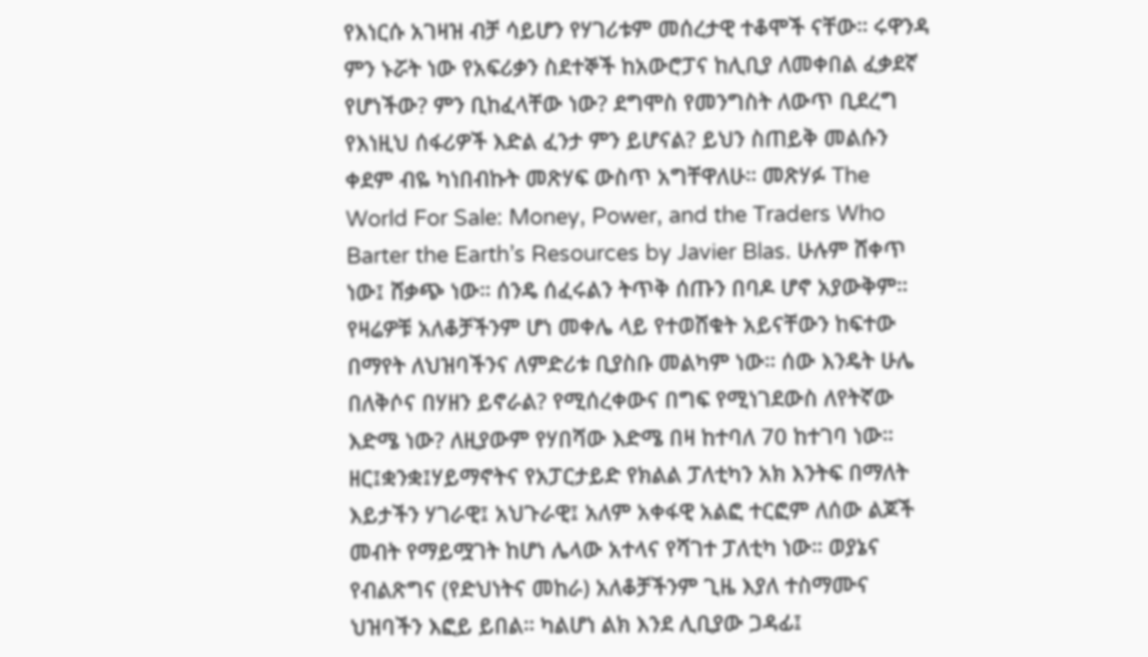የእነርሱ አገዛዝ ብቻ ሳይሆን የሃገሪቱም መሰረታዊ ተቆሞች ናቸው። ሩዋንዳ ምን ኑሯት ነው የአፍሪቃን ስደተኞች ከአውሮፓና ከሊቢያ ለመቀበል ፈቃደኛ የሆነችው? ምን ቢከፈላቸው ነው? ደግሞስ የመንግስት ለውጥ ቢደረግ የእነዚህ ሰፋሪዎች እድል ፈንታ ምን ይሆናል? ይህን ስጠይቅ መልሱን ቀደም ብዬ ካነበብኩት መጽሃፍ ውስጥ አግቸዋለሁ። መጽሃፉ The World For Sale: Money, Power, and the Traders Who Barter the Earth’s Resources by Javier Blas. ሁሉም ሸቀጥ ነው፤ ሸቃጭ ነው። ሰንዴ ሰፈሩልን ትጥቅ ሰጡን በባዶ ሆኖ አያውቅም። የዛሬዎቹ አለቆቻችንም ሆነ መቀሌ ላይ የተወሸቁት አይናቸውን ከፍተው በማየት ለህዝባችንና ለምድሪቱ ቢያስቡ መልካም ነው። ሰው እንዴት ሁሌ በለቅሶና በሃዘን ይኖራል? የሚሰረቀውና በግፍ የሚነገደውስ ለየትኛው እድሜ ነው? ለዚያውም የሃበሻው እድሜ በዛ ከተባለ 70 ከተገባ ነው። ዘር፤ቋንቋ፤ሃይማኖትና የአፓርታይድ የክልል ፓለቲካን አክ እንትፍ በማለት እይታችን ሃገራዊ፤ አህጉራዊ፤ አለም አቀፋዊ አልፎ ተርፎም ለሰው ልጆች መብት የማይሟገት ከሆነ ሌላው አተላና የሻገተ ፓለቲካ ነው። ወያኔና የብልጽግና (የድህነትና መከራ) አለቆቻችንም ጊዜ እያለ ተስማሙና ህዝባችን እፎይ ይበል። ካልሆነ ልክ እንደ ሊቢያው ጋዳፊ፤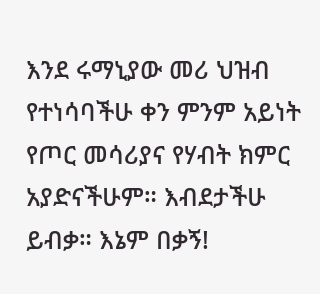እንደ ሩማኒያው መሪ ህዝብ የተነሳባችሁ ቀን ምንም አይነት የጦር መሳሪያና የሃብት ክምር አያድናችሁም። እብደታችሁ ይብቃ። እኔም በቃኝ!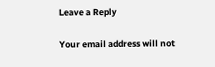Leave a Reply

Your email address will not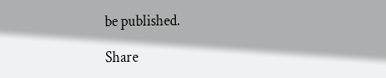be published.

Share